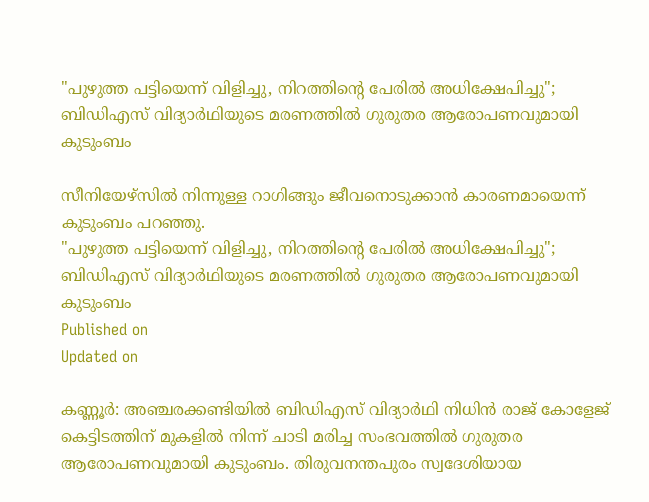"പുഴുത്ത പട്ടിയെന്ന് വിളിച്ചു, നിറത്തിൻ്റെ പേരിൽ അധിക്ഷേപിച്ചു"; ബിഡിഎസ് വിദ്യാർഥിയുടെ മരണത്തിൽ ഗുരുതര ആരോപണവുമായി കുടുംബം

സീനിയേഴ്‌സിൽ നിന്നുള്ള റാഗിങ്ങും ജീവനൊടുക്കാൻ കാരണമായെന്ന് കുടുംബം പറഞ്ഞു.
"പുഴുത്ത പട്ടിയെന്ന് വിളിച്ചു, നിറത്തിൻ്റെ പേരിൽ അധിക്ഷേപിച്ചു"; ബിഡിഎസ് വിദ്യാർഥിയുടെ മരണത്തിൽ ഗുരുതര ആരോപണവുമായി കുടുംബം
Published on
Updated on

കണ്ണൂർ: അഞ്ചരക്കണ്ടിയിൽ ബിഡിഎസ് വിദ്യാർഥി നിധിൻ രാജ് കോളേജ് കെട്ടിടത്തിന് മുകളിൽ നിന്ന് ചാടി മരിച്ച സംഭവത്തിൽ ഗുരുതര ആരോപണവുമായി കുടുംബം. തിരുവനന്തപുരം സ്വദേശിയായ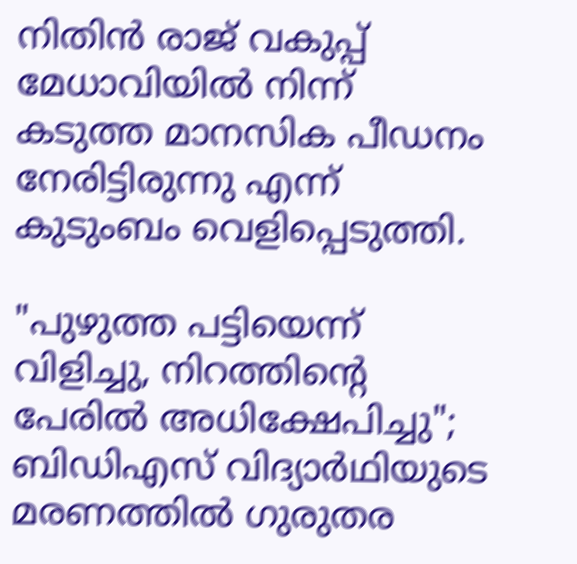നിതിൻ രാജ് വകുപ്പ് മേധാവിയിൽ നിന്ന് കടുത്ത മാനസിക പീഡനം നേരിട്ടിരുന്നു എന്ന് കുടുംബം വെളിപ്പെടുത്തി.

"പുഴുത്ത പട്ടിയെന്ന് വിളിച്ചു, നിറത്തിൻ്റെ പേരിൽ അധിക്ഷേപിച്ചു"; ബിഡിഎസ് വിദ്യാർഥിയുടെ മരണത്തിൽ ഗുരുതര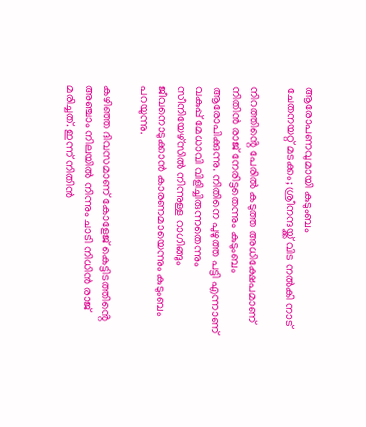ആരോപണവുമായി കുടുംബം
ചേതനയറ്റ് മടക്കം; ശ്രീനന്ദയ്ക്ക് വിട നൽകി നാട്

നിറത്തിൻ്റെ പേരിൽ കടുത്ത അധിക്ഷേപമാണ് നിതിൻ രാജ് നേരിട്ടതെന്നും കുടുംബം ആരോപിക്കുന്നു. നിതിനെ പുഴുത്ത പട്ടി എന്നാണ് വകുപ്പ് മേധാവി വിളിച്ചിരുന്നതെന്നും സീനിയേഴ്‌സിൽ നിന്നുള്ള റാഗിങ്ങും ജീവനൊടുക്കാൻ കാരണമായെന്നും കുടുംബം പറയുന്നു.

കഴിഞ്ഞ ദിവസമാണ് കോളേജ് കെട്ടിടത്തിൻ്റെ അഞ്ചാം നിലയിൽ നിന്നും ചാടി നിധിൻ രാജ് മരിച്ചത്. ഇന്ന് നിതിൻ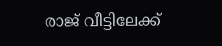രാജ് വീട്ടിലേക്ക്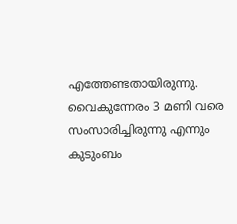എത്തേണ്ടതായിരുന്നു. വൈകുന്നേരം 3 മണി വരെ സംസാരിച്ചിരുന്നു എന്നും കുടുംബം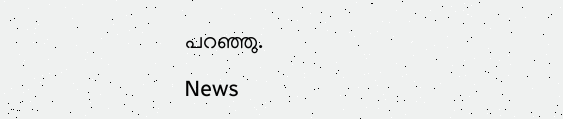പറഞ്ഞു.

News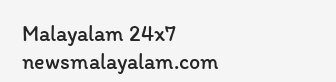Malayalam 24x7
newsmalayalam.com